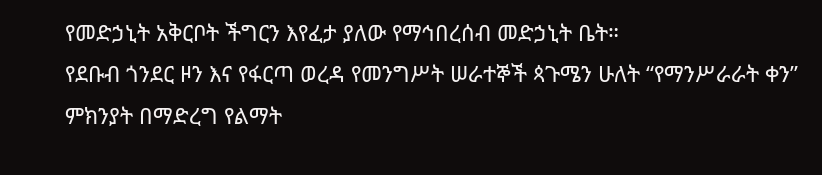የመድኃኒት አቅርቦት ችግርን እየፈታ ያለው የማኅበረሰብ መድኃኒት ቤት።
የደቡብ ጎንደር ዞን እና የፋርጣ ወረዳ የመንግሥት ሠራተኞች ጳጉሜን ሁለት “የማንሥራራት ቀን” ምክንያት በማድረግ የልማት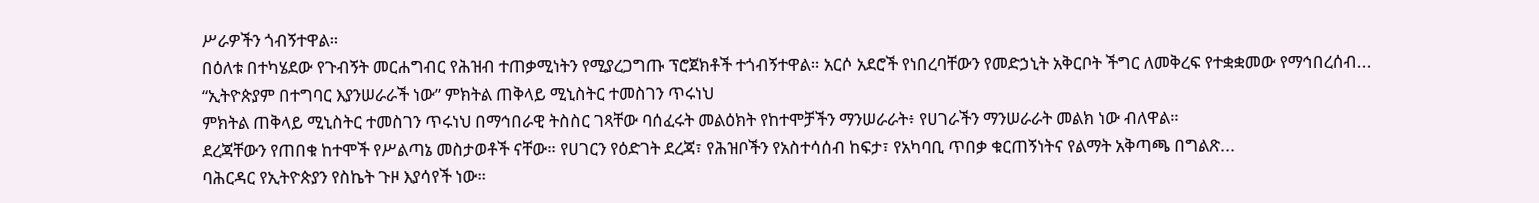ሥራዎችን ጎብኝተዋል።
በዕለቱ በተካሄደው የጉብኝት መርሐግብር የሕዝብ ተጠቃሚነትን የሚያረጋግጡ ፕሮጀክቶች ተጎብኝተዋል። አርሶ አደሮች የነበረባቸውን የመድኃኒት አቅርቦት ችግር ለመቅረፍ የተቋቋመው የማኅበረሰብ...
“ኢትዮጵያም በተግባር እያንሠራራች ነው” ምክትል ጠቅላይ ሚኒስትር ተመስገን ጥሩነህ
ምክትል ጠቅላይ ሚኒስትር ተመስገን ጥሩነህ በማኅበራዊ ትስስር ገጻቸው ባሰፈሩት መልዕክት የከተሞቻችን ማንሠራራት፥ የሀገራችን ማንሠራራት መልክ ነው ብለዋል።
ደረጃቸውን የጠበቁ ከተሞች የሥልጣኔ መስታወቶች ናቸው። የሀገርን የዕድገት ደረጃ፣ የሕዝቦችን የአስተሳሰብ ከፍታ፣ የአካባቢ ጥበቃ ቁርጠኝነትና የልማት አቅጣጫ በግልጽ...
ባሕርዳር የኢትዮጵያን የስኬት ጉዞ እያሳየች ነው።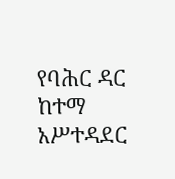የባሕር ዳር ከተማ አሥተዳደር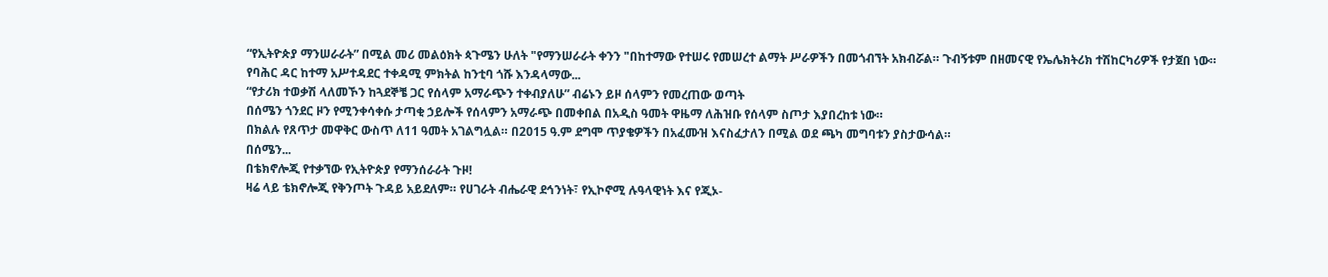“የኢትዮጵያ ማንሠራራት” በሚል መሪ መልዕክት ጳጉሜን ሁለት "የማንሠራራት ቀንን "በከተማው የተሠሩ የመሠረተ ልማት ሥራዎችን በመጎብኘት አክብሯል። ጉብኝቱም በዘመናዊ የኤሌክትሪክ ተሽከርካሪዎች የታጀበ ነው።
የባሕር ዳር ከተማ አሥተዳደር ተቀዳሚ ምክትል ከንቲባ ጎሹ እንዳላማው...
“የታሪክ ተወቃሽ ላለመኾን ከጓደኞቼ ጋር የሰላም አማራጭን ተቀብያለሁ” ብሬኑን ይዞ ሰላምን የመረጠው ወጣት
በሰሜን ጎንደር ዞን የሚንቀሳቀሱ ታጣቂ ኃይሎች የሰላምን አማራጭ በመቀበል በአዲስ ዓመት ዋዜማ ለሕዝቡ የሰላም ስጦታ እያበረከቱ ነው።
በክልሉ የጸጥታ መዋቅር ውስጥ ለ11 ዓመት አገልግሏል። በ2015 ዓ.ም ደግሞ ጥያቄዎችን በአፈሙዝ እናስፈታለን በሚል ወደ ጫካ መግባቱን ያስታውሳል።
በሰሜን...
በቴክኖሎጂ የተቃኘው የኢትዮጵያ የማንሰራራት ጉዞ!
ዛሬ ላይ ቴክኖሎጂ የቅንጦት ጉዳይ አይደለም። የሀገራት ብሔራዊ ደኅንነት፣ የኢኮኖሚ ሉዓላዊነት እና የጂኦ-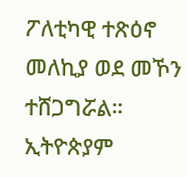ፖለቲካዊ ተጽዕኖ መለኪያ ወደ መኾን ተሸጋግሯል። ኢትዮጵያም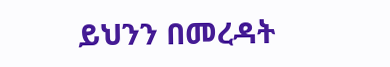ይህንን በመረዳት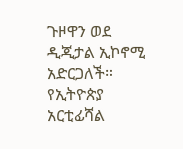ጉዞዋን ወደ ዲጂታል ኢኮኖሚ አድርጋለች።
የኢትዮጵያ አርቲፊሻል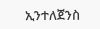ኢንተለጀንስ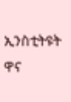ኢንስቲትዩት ዋና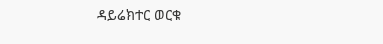ዳይሬክተር ወርቁ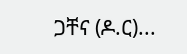ጋቸና (ዶ.ር)...